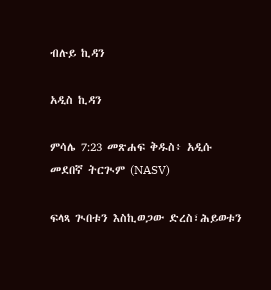ብሉይ ኪዳን

አዲስ ኪዳን

ምሳሌ 7:23 መጽሐፍ ቅዱስ፥ አዲሱ መደበኛ ትርጒም (NASV)

ፍላጻ ጒበቱን እስኪወጋው ድረስ፣ሕይወቱን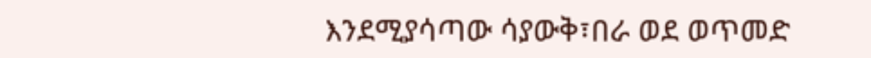እንደሚያሳጣው ሳያውቅ፣በራ ወደ ወጥመድ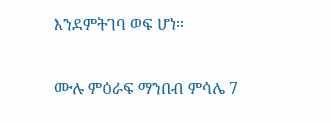እንደምትገባ ወፍ ሆነ።

ሙሉ ምዕራፍ ማንበብ ምሳሌ 7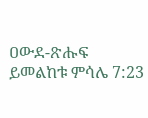ዐውደ-ጽሑፍ ይመልከቱ ምሳሌ 7:23